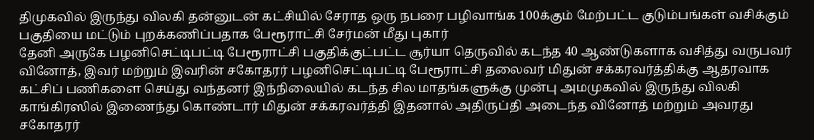திமுகவில் இருந்து விலகி தன்னுடன் கட்சியில் சேராத ஒரு நபரை பழிவாங்க 100க்கும் மேற்பட்ட குடும்பங்கள் வசிக்கும் பகுதியை மட்டும் புறக்கணிப்பதாக பேரூராட்சி சேர்மன் மீது புகார்
தேனி அருகே பழனிசெட்டிபட்டி பேரூராட்சி பகுதிக்குட்பட்ட சூர்யா தெருவில் கடந்த 40 ஆண்டுகளாக வசித்து வருபவர் வினோத், இவர் மற்றும் இவரின் சகோதரர் பழனிசெட்டிபட்டி பேரூராட்சி தலைவர் மிதுன் சக்கரவர்த்திக்கு ஆதரவாக கட்சிப் பணிகளை செய்து வந்தனர் இந்நிலையில் கடந்த சில மாதங்களுக்கு முன்பு அமமுகவில் இருந்து விலகி காங்கிரஸில் இணைந்து கொண்டார் மிதுன் சக்கரவர்த்தி இதனால் அதிருப்தி அடைந்த வினோத் மற்றும் அவரது சகோதரர்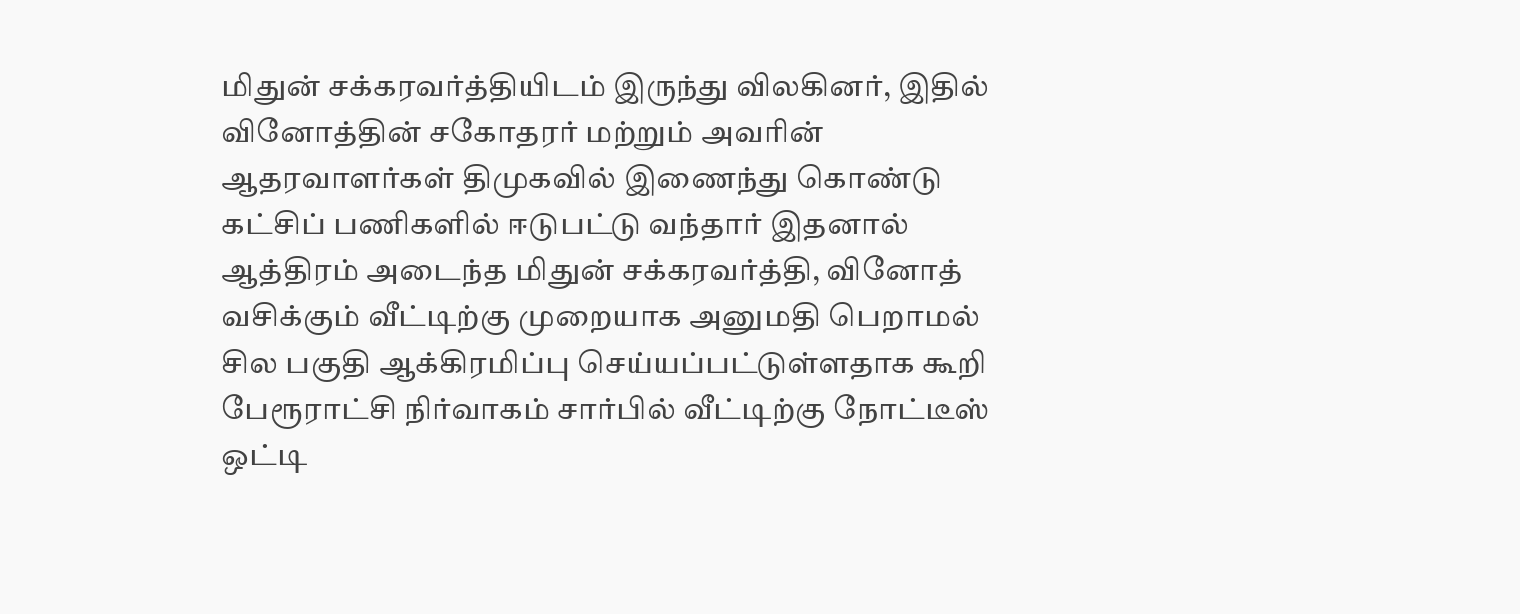மிதுன் சக்கரவர்த்தியிடம் இருந்து விலகினர், இதில் வினோத்தின் சகோதரர் மற்றும் அவரின் ஆதரவாளர்கள் திமுகவில் இணைந்து கொண்டு கட்சிப் பணிகளில் ஈடுபட்டு வந்தார் இதனால் ஆத்திரம் அடைந்த மிதுன் சக்கரவர்த்தி, வினோத் வசிக்கும் வீட்டிற்கு முறையாக அனுமதி பெறாமல் சில பகுதி ஆக்கிரமிப்பு செய்யப்பட்டுள்ளதாக கூறி பேரூராட்சி நிர்வாகம் சார்பில் வீட்டிற்கு நோட்டீஸ் ஒட்டி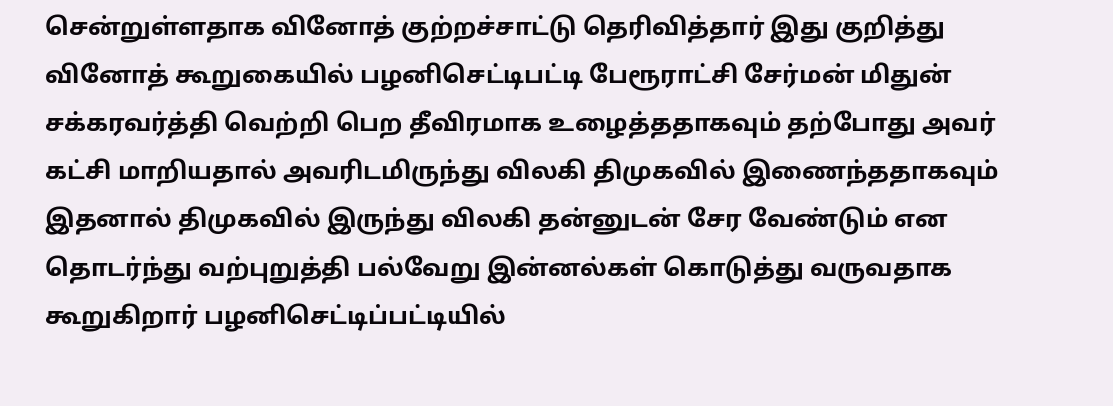சென்றுள்ளதாக வினோத் குற்றச்சாட்டு தெரிவித்தார் இது குறித்து வினோத் கூறுகையில் பழனிசெட்டிபட்டி பேரூராட்சி சேர்மன் மிதுன் சக்கரவர்த்தி வெற்றி பெற தீவிரமாக உழைத்ததாகவும் தற்போது அவர் கட்சி மாறியதால் அவரிடமிருந்து விலகி திமுகவில் இணைந்ததாகவும் இதனால் திமுகவில் இருந்து விலகி தன்னுடன் சேர வேண்டும் என தொடர்ந்து வற்புறுத்தி பல்வேறு இன்னல்கள் கொடுத்து வருவதாக கூறுகிறார் பழனிசெட்டிப்பட்டியில்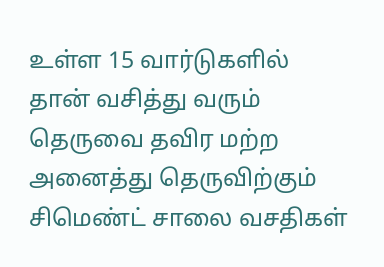உள்ள 15 வார்டுகளில் தான் வசித்து வரும் தெருவை தவிர மற்ற அனைத்து தெருவிற்கும் சிமெண்ட் சாலை வசதிகள்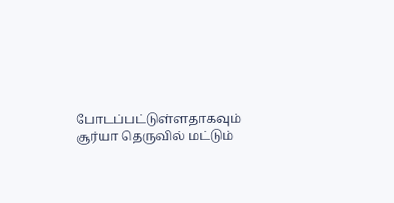போடப்பட்டுள்ளதாகவும் சூர்யா தெருவில் மட்டும்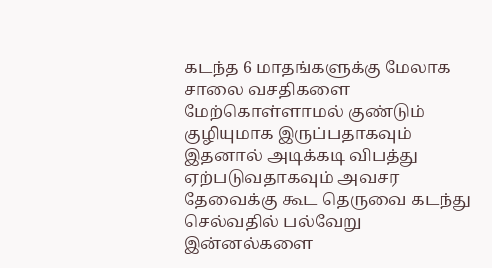கடந்த 6 மாதங்களுக்கு மேலாக சாலை வசதிகளை மேற்கொள்ளாமல் குண்டும் குழியுமாக இருப்பதாகவும் இதனால் அடிக்கடி விபத்து ஏற்படுவதாகவும் அவசர தேவைக்கு கூட தெருவை கடந்து செல்வதில் பல்வேறு இன்னல்களை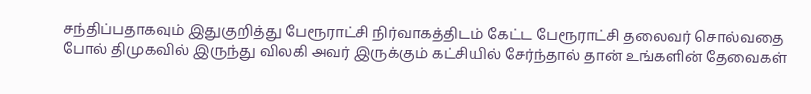சந்திப்பதாகவும் இதுகுறித்து பேரூராட்சி நிர்வாகத்திடம் கேட்ட பேரூராட்சி தலைவர் சொல்வதை போல் திமுகவில் இருந்து விலகி அவர் இருக்கும் கட்சியில் சேர்ந்தால் தான் உங்களின் தேவைகள்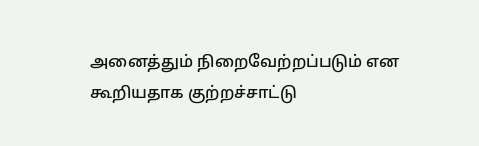அனைத்தும் நிறைவேற்றப்படும் என கூறியதாக குற்றச்சாட்டு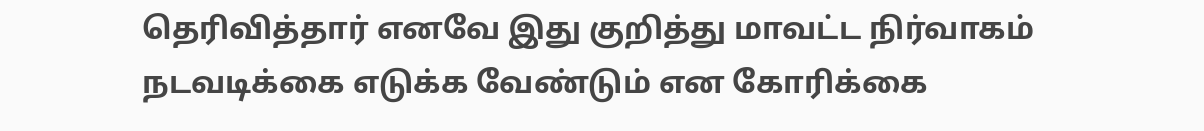தெரிவித்தார் எனவே இது குறித்து மாவட்ட நிர்வாகம் நடவடிக்கை எடுக்க வேண்டும் என கோரிக்கை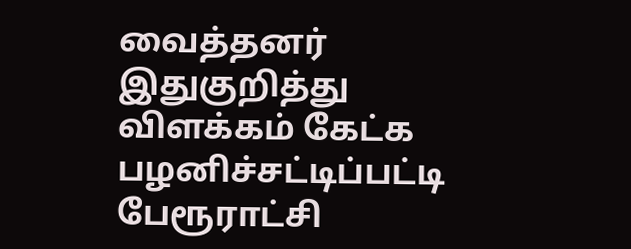வைத்தனர் இதுகுறித்து விளக்கம் கேட்க பழனிச்சட்டிப்பட்டி பேரூராட்சி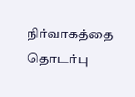நிர்வாகத்தை தொடர்பு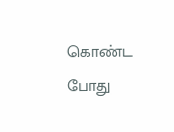கொண்ட போது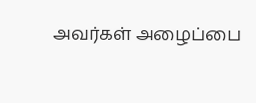அவர்கள் அழைப்பை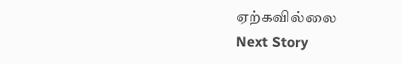ஏற்கவில்லை
Next Story